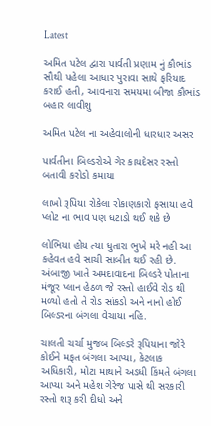Latest

અમિત પટેલ દ્વારા પાર્વતી પ્રણામ નું કૌભાંડ સૌથી પહેલા આધાર પુરાવા સાથે ફરિયાદ કરાઈ હતી, આવનારા સમયમા બીજા કૌભાંડ બહાર લાવીશુ

અમિત પટેલ ના અહેવાલોની ધારધાર અસર

પાર્વતીના બિલ્ડરોએ ગેર કાયદેસર રસ્તો બતાવી કરોડો કમાયા

લાખો રૂપિયા રોકેલા રોકાણકારો ફસાયા હવે પ્લોટ ના ભાવ પણ ધટાડો થઈ શકે છે

લોભિયા હોય ત્યા ધુતારા ભુખે મરે નહી આ કહેવત હવે સાચી સાબીત થઈ રહી છે. અંબાજી ખાતે અમદાવાદના બિલ્ડરે પોતાના મંજૂર પ્લાન હેઠળ જે રસ્તો હાઈવે રોડ થી મળ્યો હતો તે રોડ સાંકડો અને નાનો હોઈ બિલ્ડરના બંગલા વેચાયા નહિ.

ચાલતી ચર્ચા મુજબ બિલ્ડરે રૂપિયાના જોરે કોઈને મફત બંગલા આપ્યા, કેટલાક અધિકારી, મોટા માથાને અડધી કિંમતે બંગલા આપ્યા અને મહેશ ગેરેજ પાસે થી સરકારી રસ્તો શરૂ કરી દીધો અને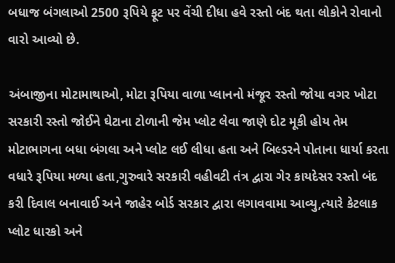બધાજ બંગલાઓ 2500 રૂપિયે ફૂટ પર વેંચી દીધા હવે રસ્તો બંદ થતા લોકોને રોવાનો વારો આવ્યો છે.

અંબાજીના મોટામાથાઓ, મોટા રૂપિયા વાળા પ્લાનનો મંજૂર રસ્તો જોયા વગર ખોટા સરકારી રસ્તો જોઈને ઘેટાના ટોળાની જેમ પ્લોટ લેવા જાણે દોટ મૂકી હોય તેમ મોટાભાગના બધા બંગલા અને પ્લોટ લઈ લીધા હતા અને બિલ્ડરને પોતાના ધાર્યા કરતા વધારે રૂપિયા મળ્યા હતા,ગુરુવારે સરકારી વહીવટી તંત્ર દ્વારા ગેર કાયદેસર રસ્તો બંદ કરી દિવાલ બનાવાઈ અને જાહેર બોર્ડ સરકાર દ્વારા લગાવવામા આવ્યુ,ત્યારે કેટલાક પ્લોટ ધારકો અને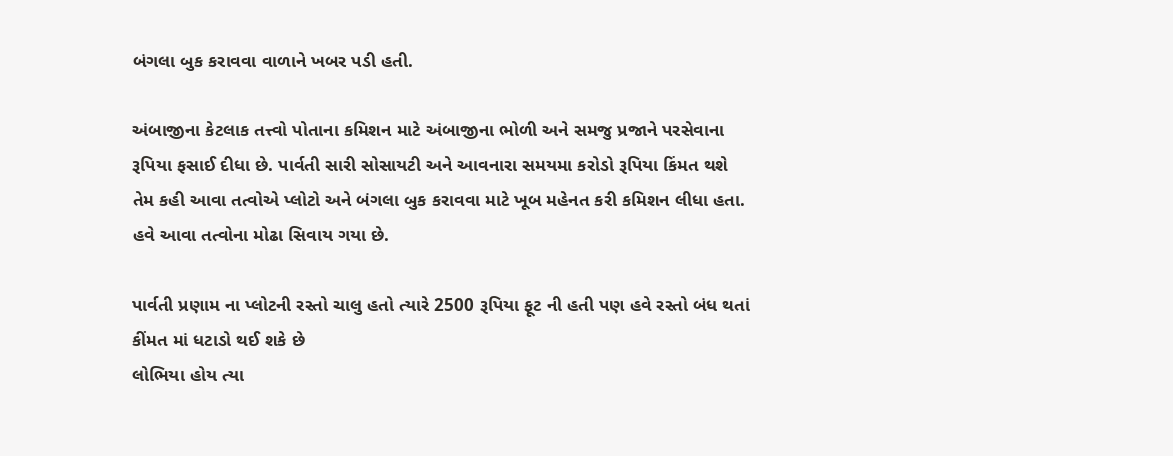બંગલા બુક કરાવવા વાળાને ખબર પડી હતી.

અંબાજીના કેટલાક તત્ત્વો પોતાના કમિશન માટે અંબાજીના ભોળી અને સમજુ પ્રજાને પરસેવાના રૂપિયા ફસાઈ દીધા છે. પાર્વતી સારી સોસાયટી અને આવનારા સમયમા કરોડો રૂપિયા કિંમત થશે તેમ કહી આવા તત્વોએ પ્લોટો અને બંગલા બુક કરાવવા માટે ખૂબ મહેનત કરી કમિશન લીધા હતા. હવે આવા તત્વોના મોઢા સિવાય ગયા છે.

પાર્વતી પ્રણામ ના પ્લોટની રસ્તો ચાલુ હતો ત્યારે 2500 રૂપિયા ફૂટ ની હતી પણ હવે રસ્તો બંધ થતાં કીંમત માં ધટાડો થઈ શકે છે
લોભિયા હોય ત્યા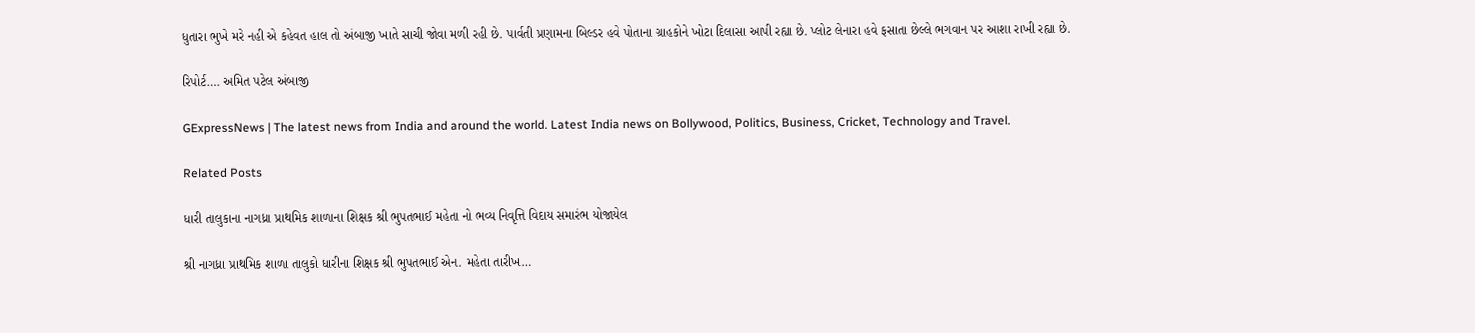ધુતારા ભુખે મરે નહી એ કહેવત હાલ તો અંબાજી ખાતે સાચી જોવા મળી રહી છે. પાર્વતી પ્રણામના બિલ્ડર હવે પોતાના ગ્રાહકોને ખોટા દિલાસા આપી રહ્યા છે. પ્લોટ લેનારા હવે ફસાતા છેલ્લે ભગવાન પર આશા રાખી રહ્યા છે.

રિપોર્ટ…. અમિત પટેલ અંબાજી

GExpressNews | The latest news from India and around the world. Latest India news on Bollywood, Politics, Business, Cricket, Technology and Travel.

Related Posts

ધારી તાલુકાના નાગધ્રા પ્રાથમિક શાળાના શિક્ષક શ્રી ભુપતભાઈ મહેતા નો ભવ્ય નિવૃત્તિ વિદાય સમારંભ યોજાયેલ

શ્રી નાગધ્રા પ્રાથમિક શાળા તાલુકો ધારીના શિક્ષક શ્રી ભુપતભાઈ એન. મહેતા તારીખ…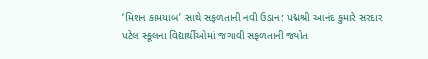‘મિશન કામયાબ’ સાથે સફળતાની નવી ઉડાન: પદ્મશ્રી આનંદ કુમારે સરદાર પટેલ સ્કૂલના વિદ્યાર્થીઓમાં જગાવી સફળતાની જ્યોત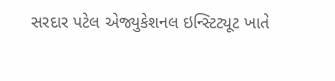સરદાર પટેલ એજ્યુકેશનલ ઇન્સ્ટિટ્યૂટ ખાતે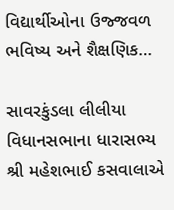વિદ્યાર્થીઓના ઉજ્જવળ ભવિષ્ય અને શૈક્ષણિક…

સાવરકુંડલા લીલીયા વિધાનસભાના ધારાસભ્ય શ્રી મહેશભાઈ કસવાલાએ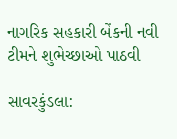નાગરિક સહકારી બેંકની નવી ટીમને શુભેચ્છાઓ પાઠવી

સાવરકુંડલા: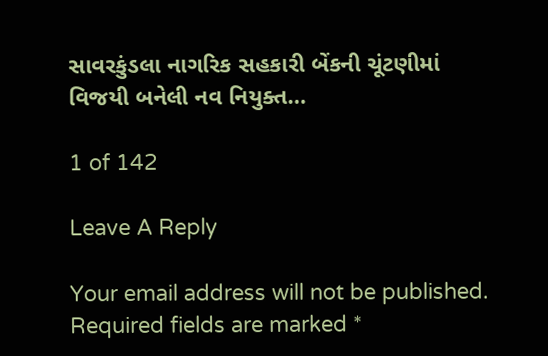સાવરકુંડલા નાગરિક સહકારી બેંકની ચૂંટણીમાં વિજયી બનેલી નવ નિયુક્ત…

1 of 142

Leave A Reply

Your email address will not be published. Required fields are marked *